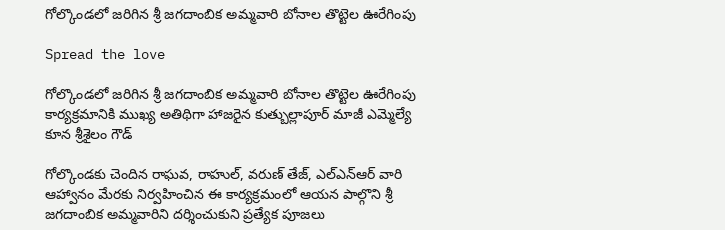గోల్కొండలో జరిగిన శ్రీ జగదాంబిక అమ్మవారి బోనాల తొట్టెల ఊరేగింపు

Spread the love

గోల్కొండలో జరిగిన శ్రీ జగదాంబిక అమ్మవారి బోనాల తొట్టెల ఊరేగింపు కార్యక్రమానికి ముఖ్య అతిథిగా హాజరైన కుత్బుల్లాపూర్ మాజీ ఎమ్మెల్యే కూన శ్రీశైలం గౌడ్‌

గోల్కొండకు చెందిన రాఘవ, రాహుల్, వరుణ్ తేజ్, ఎల్‌ఎన్‌ఆర్ వారి ఆహ్వానం మేరకు నిర్వహించిన ఈ కార్యక్రమంలో ఆయన పాల్గొని శ్రీ జగదాంబిక అమ్మవారిని దర్శించుకుని ప్రత్యేక పూజలు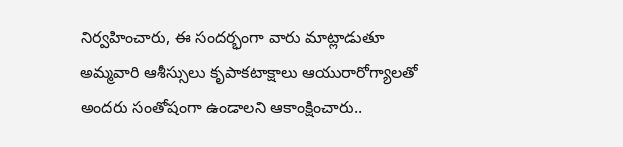నిర్వహించారు, ఈ సందర్భంగా వారు మాట్లాడుతూ అమ్మవారి ఆశీస్సులు కృపాకటాక్షాలు ఆయురారోగ్యాలతో అందరు సంతోషంగా ఉండాలని ఆకాంక్షించారు..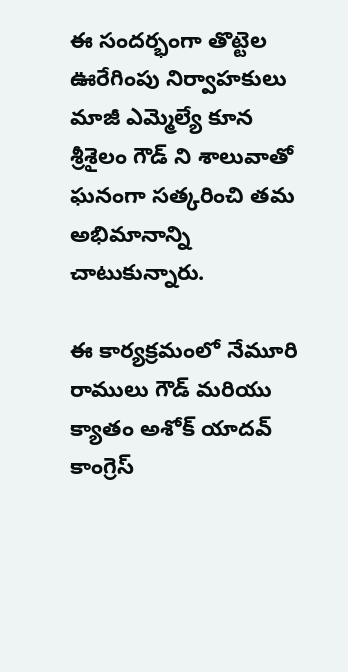ఈ సందర్భంగా తొట్టెల ఊరేగింపు నిర్వాహకులు మాజీ ఎమ్మెల్యే కూన శ్రీశైలం గౌడ్ ని శాలువాతో ఘనంగా సత్కరించి తమ అభిమానాన్ని చాటుకున్నారు.

ఈ కార్యక్రమంలో నేమూరి రాములు గౌడ్ మరియు క్యాతం అశోక్ యాదవ్ కాంగ్రెస్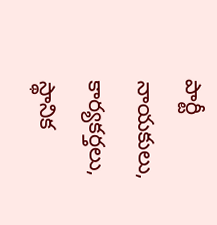పార్టీ నాయకులు, కార్యకర్తలు, స్థానిక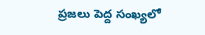ప్రజలు పెద్ద సంఖ్యలో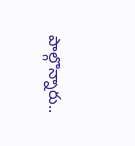పాల్గొన్నారు..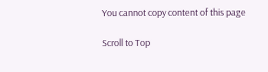You cannot copy content of this page

Scroll to Top